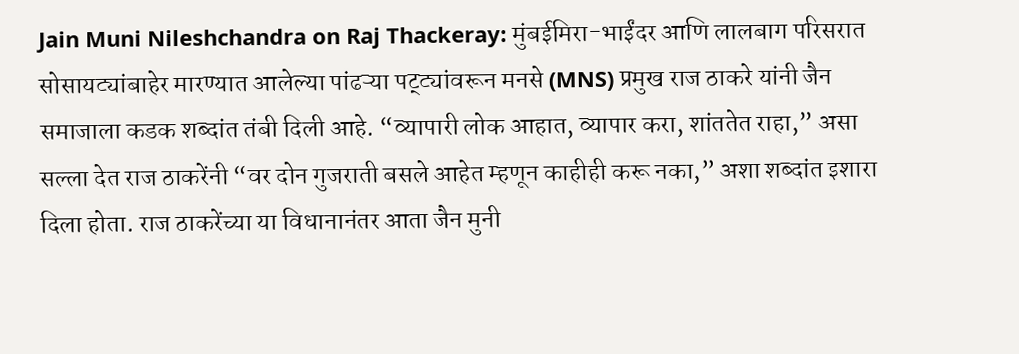Jain Muni Nileshchandra on Raj Thackeray: मुंबईमिरा-भाईंदर आणि लालबाग परिसरात सोसायट्यांबाहेर मारण्यात आलेल्या पांढऱ्या पट्ट्यांवरून मनसे (MNS) प्रमुख राज ठाकरे यांनी जैन समाजाला कडक शब्दांत तंबी दिली आहे. “व्यापारी लोक आहात, व्यापार करा, शांततेत राहा,” असा सल्ला देत राज ठाकरेंनी “वर दोन गुजराती बसले आहेत म्हणून काहीही करू नका,” अशा शब्दांत इशारा दिला होता. राज ठाकरेंच्या या विधानानंतर आता जैन मुनी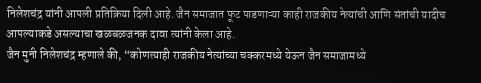निलेशचंद्र यांनी आपली प्रतिक्रिया दिली आहे. जैन समाजात फूट पाडणाऱ्या काही राजकीय नेत्यांची आणि संतांची यादीच आपल्याकडे असल्याचा खळबळजनक दावा त्यांनी केला आहे.
जैन मुनी निलेशचंद्र म्हणाले की, “कोणत्याही राजकीय नेत्यांच्या चक्करमध्ये येऊन जैन समाजामध्ये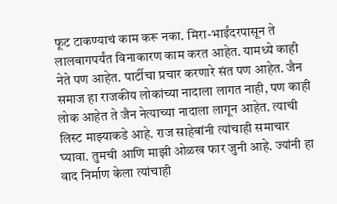फूट टाकण्याचं काम करू नका. मिरा-भाईंदरपासून ते लालबागपर्यंत विनाकारण काम करत आहेत. यामध्ये काही नेते पण आहेत. पार्टीचा प्रचार करणारे संत पण आहेत. जैन समाज हा राजकीय लोकांच्या नादाला लागत नाही, पण काही लोक आहेत ते जैन नेत्याच्या नादाला लागून आहेत. त्याची लिस्ट माझ्याकडे आहे. राज साहेबांनी त्यांचाही समाचार घ्यावा. तुमची आणि माझी ओळख फार जुनी आहे. ज्यांनी हा वाद निर्माण केला त्यांचाही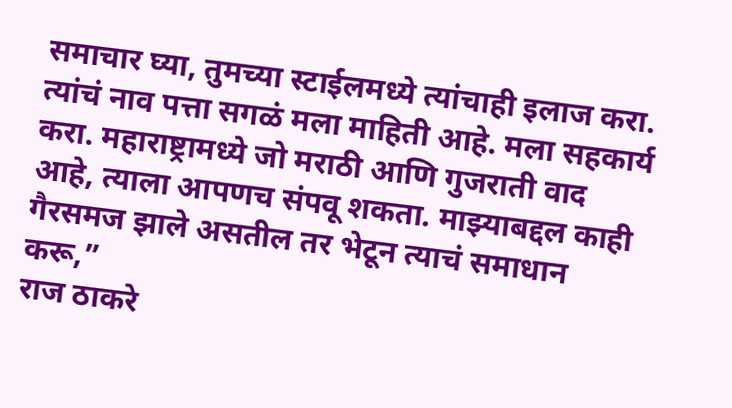समाचार घ्या, तुमच्या स्टाईलमध्ये त्यांचाही इलाज करा. त्यांचं नाव पत्ता सगळं मला माहिती आहे. मला सहकार्य करा. महाराष्ट्रामध्ये जो मराठी आणि गुजराती वाद आहे, त्याला आपणच संपवू शकता. माझ्याबद्दल काही गैरसमज झाले असतील तर भेटून त्याचं समाधान करू,”
राज ठाकरे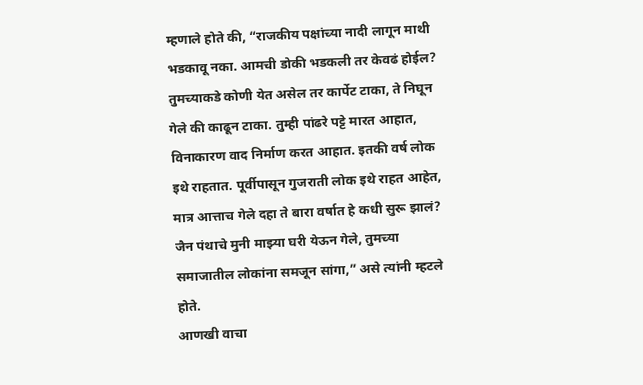म्हणाले होते की, “राजकीय पक्षांच्या नादी लागून माथी भडकावू नका. आमची डोकी भडकली तर केवढं होईल? तुमच्याकडे कोणी येत असेल तर कार्पेट टाका, ते निघून गेले की काढून टाका. तुम्ही पांढरे पट्टे मारत आहात, विनाकारण वाद निर्माण करत आहात. इतकी वर्ष लोक इथे राहतात. पूर्वीपासून गुजराती लोक इथे राहत आहेत, मात्र आत्ताच गेले दहा ते बारा वर्षात हे कधी सुरू झालं? जैन पंथाचे मुनी माझ्या घरी येऊन गेले, तुमच्या समाजातील लोकांना समजून सांगा,” असे त्यांनी म्हटले होते.
आणखी वाचा